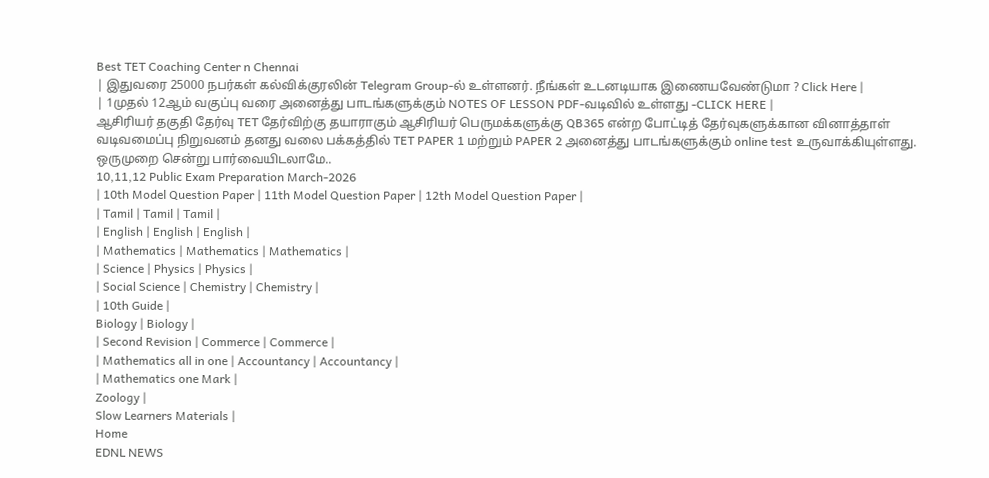Best TET Coaching Center n Chennai
| இதுவரை 25000 நபர்கள் கல்விக்குரலின் Telegram Group-ல் உள்ளனர். நீங்கள் உடனடியாக இணையவேண்டுமா ? Click Here |
| 1முதல் 12ஆம் வகுப்பு வரை அனைத்து பாடங்களுக்கும் NOTES OF LESSON PDF-வடிவில் உள்ளது -CLICK HERE |
ஆசிரியர் தகுதி தேர்வு TET தேர்விற்கு தயாராகும் ஆசிரியர் பெருமக்களுக்கு QB365 என்ற போட்டித் தேர்வுகளுக்கான வினாத்தாள் வடிவமைப்பு நிறுவனம் தனது வலை பக்கத்தில் TET PAPER 1 மற்றும் PAPER 2 அனைத்து பாடங்களுக்கும் online test உருவாக்கியுள்ளது. ஒருமுறை சென்று பார்வையிடலாமே..
10,11,12 Public Exam Preparation March-2026
| 10th Model Question Paper | 11th Model Question Paper | 12th Model Question Paper |
| Tamil | Tamil | Tamil |
| English | English | English |
| Mathematics | Mathematics | Mathematics |
| Science | Physics | Physics |
| Social Science | Chemistry | Chemistry |
| 10th Guide |
Biology | Biology |
| Second Revision | Commerce | Commerce |
| Mathematics all in one | Accountancy | Accountancy |
| Mathematics one Mark |
Zoology |
Slow Learners Materials |
Home
EDNL NEWS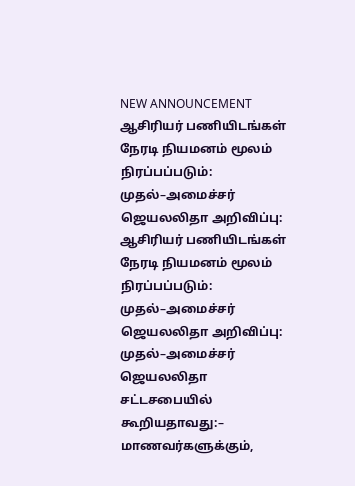NEW ANNOUNCEMENT
ஆசிரியர் பணியிடங்கள் நேரடி நியமனம் மூலம் நிரப்பப்படும்: முதல்–அமைச்சர் ஜெயலலிதா அறிவிப்பு:
ஆசிரியர் பணியிடங்கள் நேரடி நியமனம் மூலம் நிரப்பப்படும்: முதல்–அமைச்சர் ஜெயலலிதா அறிவிப்பு:
முதல்–அமைச்சர் ஜெயலலிதா
சட்டசபையில் கூறியதாவது:–
மாணவர்களுக்கும்,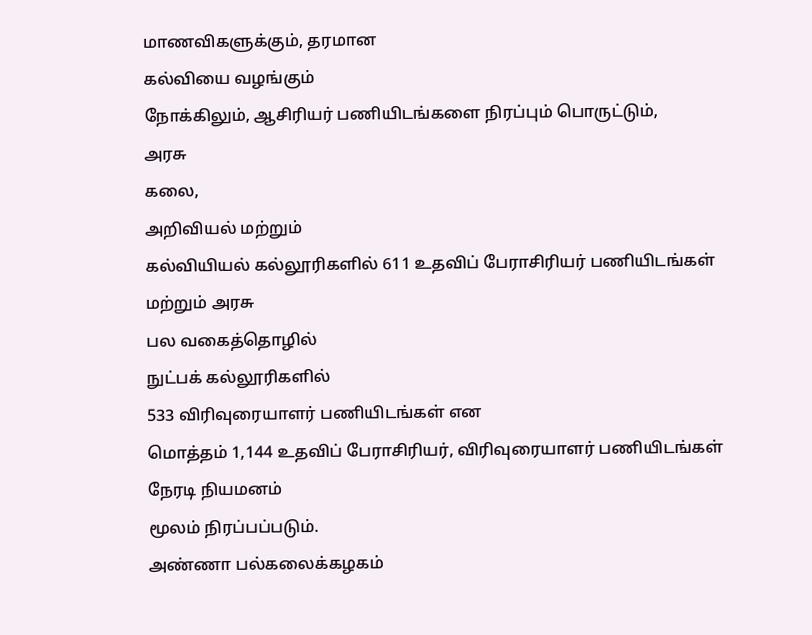மாணவிகளுக்கும், தரமான
கல்வியை வழங்கும்
நோக்கிலும், ஆசிரியர் பணியிடங்களை நிரப்பும் பொருட்டும்,
அரசு
கலை,
அறிவியல் மற்றும்
கல்வியியல் கல்லூரிகளில் 611 உதவிப் பேராசிரியர் பணியிடங்கள்
மற்றும் அரசு
பல வகைத்தொழில்
நுட்பக் கல்லூரிகளில்
533 விரிவுரையாளர் பணியிடங்கள் என
மொத்தம் 1,144 உதவிப் பேராசிரியர், விரிவுரையாளர் பணியிடங்கள்
நேரடி நியமனம்
மூலம் நிரப்பப்படும்.
அண்ணா பல்கலைக்கழகம்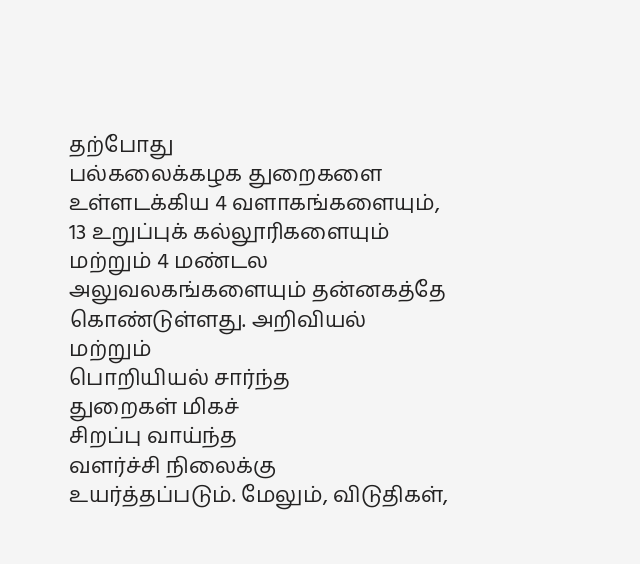தற்போது
பல்கலைக்கழக துறைகளை உள்ளடக்கிய 4 வளாகங்களையும், 13 உறுப்புக் கல்லூரிகளையும் மற்றும் 4 மண்டல
அலுவலகங்களையும் தன்னகத்தே கொண்டுள்ளது. அறிவியல் மற்றும்
பொறியியல் சார்ந்த
துறைகள் மிகச்
சிறப்பு வாய்ந்த
வளர்ச்சி நிலைக்கு
உயர்த்தப்படும். மேலும், விடுதிகள்,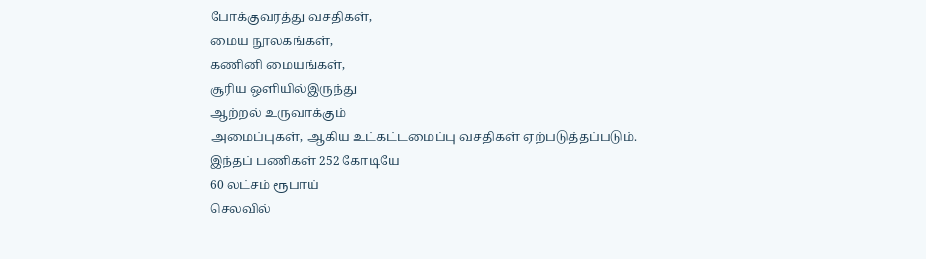போக்குவரத்து வசதிகள்,
மைய நூலகங்கள்,
கணினி மையங்கள்,
சூரிய ஒளியில்இருந்து
ஆற்றல் உருவாக்கும்
அமைப்புகள், ஆகிய உட்கட்டமைப்பு வசதிகள் ஏற்படுத்தப்படும்.
இந்தப் பணிகள் 252 கோடியே
60 லட்சம் ரூபாய்
செலவில்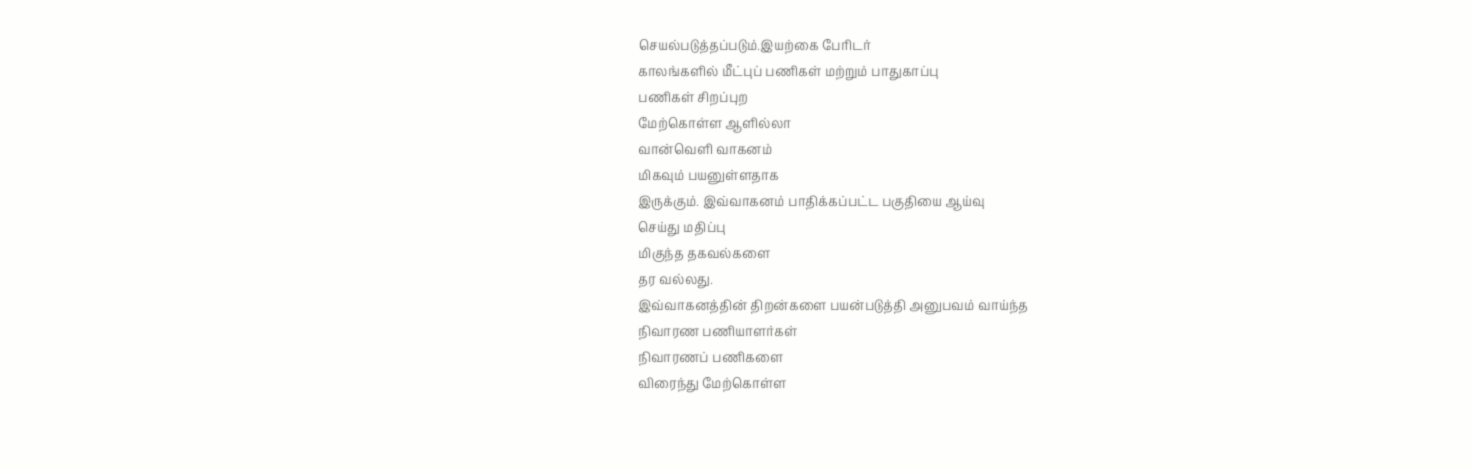செயல்படுத்தப்படும்.இயற்கை பேரிடர்
காலங்களில் மீட்புப் பணிகள் மற்றும் பாதுகாப்பு
பணிகள் சிறப்புற
மேற்கொள்ள ஆளில்லா
வான்வெளி வாகனம்
மிகவும் பயனுள்ளதாக
இருக்கும். இவ்வாகனம் பாதிக்கப்பட்ட பகுதியை ஆய்வு
செய்து மதிப்பு
மிகுந்த தகவல்களை
தர வல்லது.
இவ்வாகனத்தின் திறன்களை பயன்படுத்தி அனுபவம் வாய்ந்த
நிவாரண பணியாளர்கள்
நிவாரணப் பணிகளை
விரைந்து மேற்கொள்ள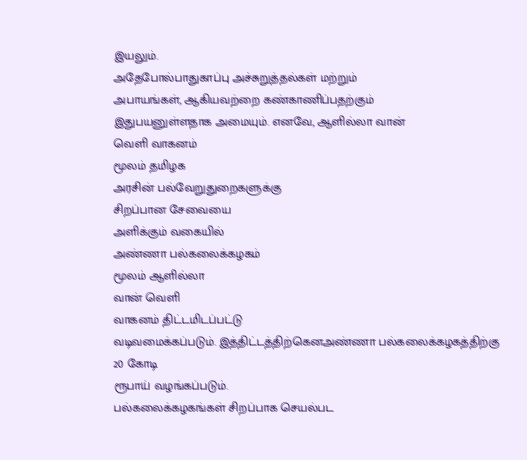இயலும்.
அதேபோல்பாதுகாப்பு அச்சுறுத்தல்கள் மற்றும்
அபாயங்கள், ஆகியவற்றை கண்காணிப்பதற்கும்
இதுபயனுள்ளதாக அமையும். எனவே, ஆளில்லா வான்
வெளி வாகனம்
மூலம் தமிழக
அரசின் பல்வேறுதுறைகளுக்கு
சிறப்பான சேவையை
அளிக்கும் வகையில்
அண்ணா பல்கலைக்கழகம்
மூலம் ஆளில்லா
வான் வெளி
வாகனம் திட்டமிடப்பட்டு
வடிவமைக்கப்படும். இத்திட்டத்திற்கெனஅண்ணா பல்கலைக்கழகத்திற்கு 20 கோடி
ரூபாய் வழங்கப்படும்.
பல்கலைக்கழகங்கள் சிறப்பாக செயல்பட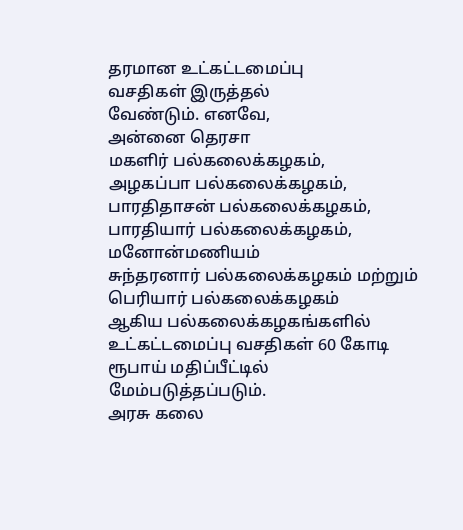தரமான உட்கட்டமைப்பு
வசதிகள் இருத்தல்
வேண்டும். எனவே,
அன்னை தெரசா
மகளிர் பல்கலைக்கழகம்,
அழகப்பா பல்கலைக்கழகம்,
பாரதிதாசன் பல்கலைக்கழகம், பாரதியார் பல்கலைக்கழகம், மனோன்மணியம்
சுந்தரனார் பல்கலைக்கழகம் மற்றும் பெரியார் பல்கலைக்கழகம்
ஆகிய பல்கலைக்கழகங்களில்
உட்கட்டமைப்பு வசதிகள் 60 கோடி ரூபாய் மதிப்பீட்டில்
மேம்படுத்தப்படும்.
அரசு கலை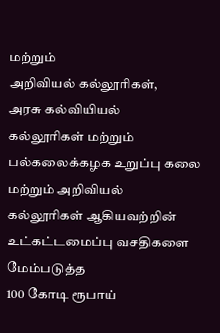மற்றும்
அறிவியல் கல்லூரிகள்,
அரசு கல்வியியல்
கல்லூரிகள் மற்றும் பல்கலைக்கழக உறுப்பு கலை
மற்றும் அறிவியல்
கல்லூரிகள் ஆகியவற்றின் உட்கட்டமைப்பு வசதிகளை மேம்படுத்த
100 கோடி ரூபாய்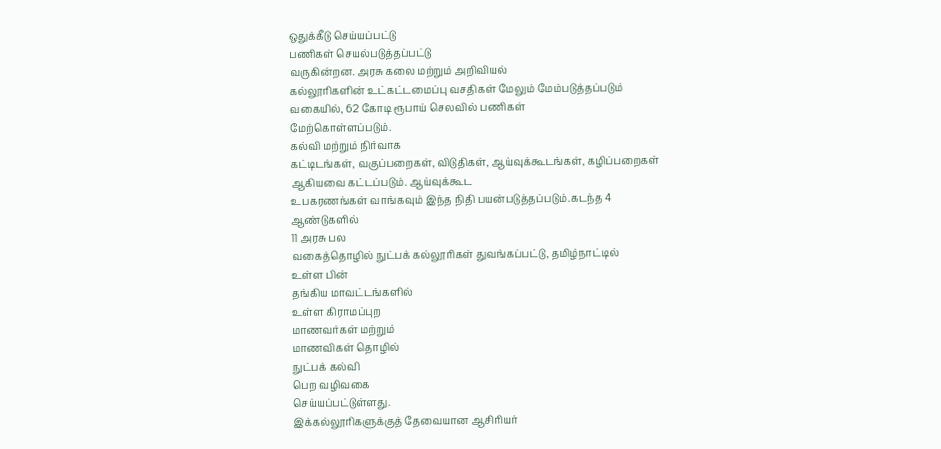ஒதுக்கீடு செய்யப்பட்டு
பணிகள் செயல்படுத்தப்பட்டு
வருகின்றன. அரசு கலை மற்றும் அறிவியல்
கல்லூரிகளின் உட்கட்டமைப்பு வசதிகள் மேலும் மேம்படுத்தப்படும்
வகையில், 62 கோடி ரூபாய் செலவில் பணிகள்
மேற்கொள்ளப்படும்.
கல்வி மற்றும் நிர்வாக
கட்டிடங்கள், வகுப்பறைகள், விடுதிகள், ஆய்வுக்கூடங்கள், கழிப்பறைகள் ஆகியவை கட்டப்படும். ஆய்வுக்கூட
உபகரணங்கள் வாங்கவும் இந்த நிதி பயன்படுத்தப்படும்.கடந்த 4 ஆண்டுகளில்
11 அரசு பல
வகைத்தொழில் நுட்பக் கல்லூரிகள் துவங்கப்பட்டு, தமிழ்நாட்டில்
உள்ள பின்
தங்கிய மாவட்டங்களில்
உள்ள கிராமப்புற
மாணவர்கள் மற்றும்
மாணவிகள் தொழில்
நுட்பக் கல்வி
பெற வழிவகை
செய்யப்பட்டுள்ளது.
இக்கல்லூரிகளுக்குத் தேவையான ஆசிரியர்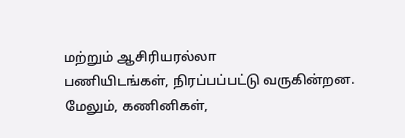மற்றும் ஆசிரியரல்லா
பணியிடங்கள், நிரப்பப்பட்டு வருகின்றன. மேலும், கணினிகள்,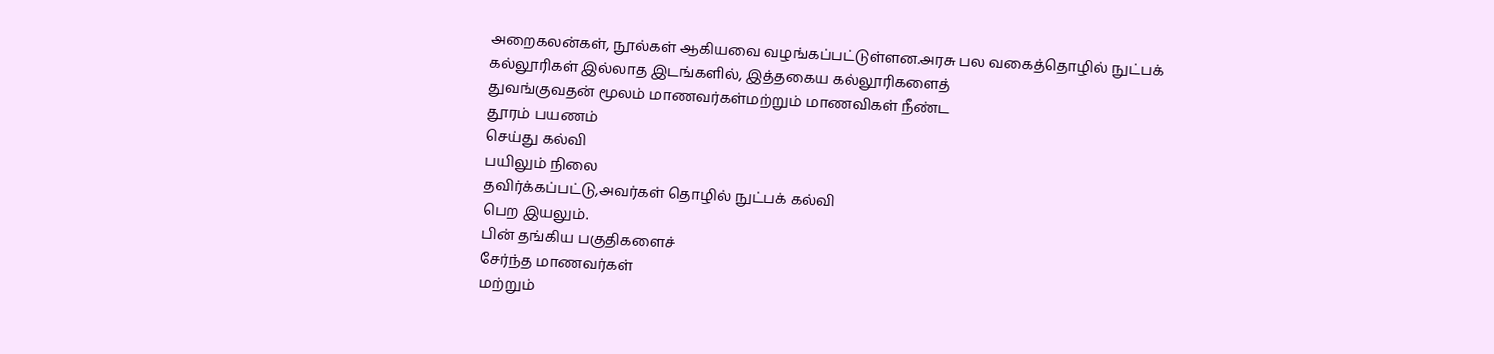அறைகலன்கள், நூல்கள் ஆகியவை வழங்கப்பட்டுள்ளன.அரசு பல வகைத்தொழில் நுட்பக்
கல்லூரிகள் இல்லாத இடங்களில், இத்தகைய கல்லூரிகளைத்
துவங்குவதன் மூலம் மாணவர்கள்மற்றும் மாணவிகள் நீண்ட
தூரம் பயணம்
செய்து கல்வி
பயிலும் நிலை
தவிர்க்கப்பட்டு,அவர்கள் தொழில் நுட்பக் கல்வி
பெற இயலும்.
பின் தங்கிய பகுதிகளைச்
சேர்ந்த மாணவர்கள்
மற்றும்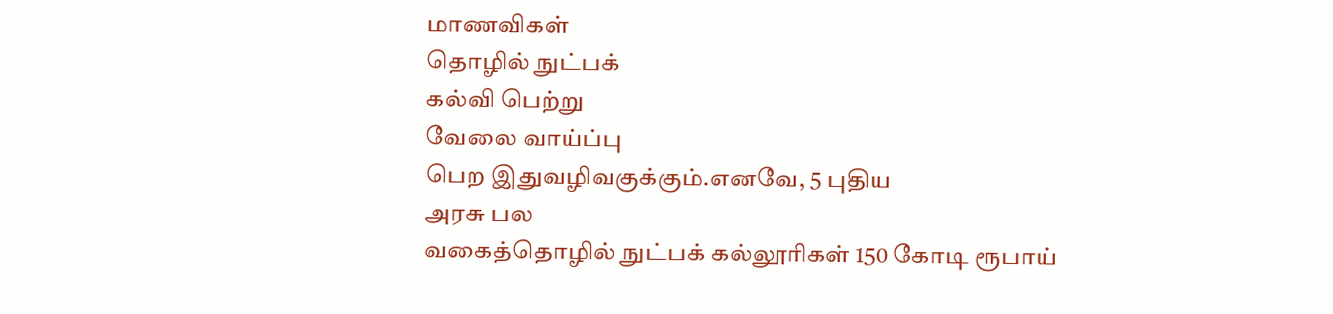மாணவிகள்
தொழில் நுட்பக்
கல்வி பெற்று
வேலை வாய்ப்பு
பெற இதுவழிவகுக்கும்.எனவே, 5 புதிய
அரசு பல
வகைத்தொழில் நுட்பக் கல்லூரிகள் 150 கோடி ரூபாய்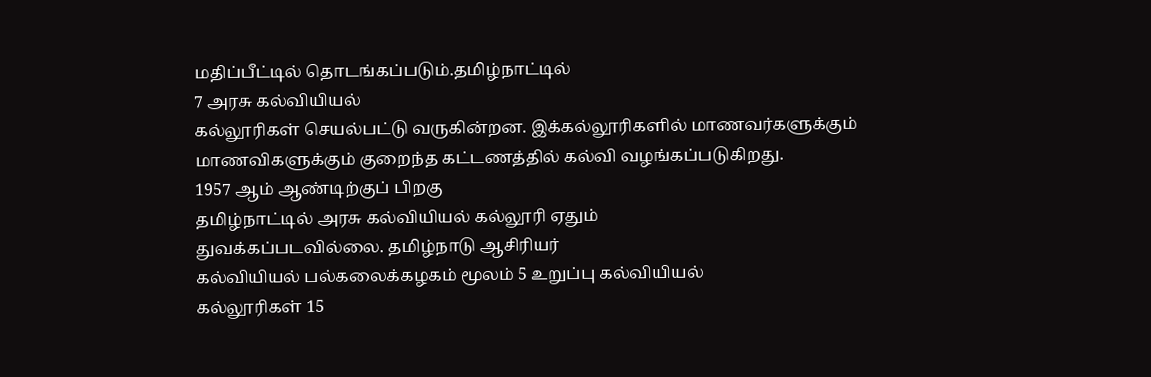மதிப்பீட்டில் தொடங்கப்படும்.தமிழ்நாட்டில்
7 அரசு கல்வியியல்
கல்லூரிகள் செயல்பட்டு வருகின்றன. இக்கல்லூரிகளில் மாணவர்களுக்கும்
மாணவிகளுக்கும் குறைந்த கட்டணத்தில் கல்வி வழங்கப்படுகிறது.
1957 ஆம் ஆண்டிற்குப் பிறகு
தமிழ்நாட்டில் அரசு கல்வியியல் கல்லூரி ஏதும்
துவக்கப்படவில்லை. தமிழ்நாடு ஆசிரியர்
கல்வியியல் பல்கலைக்கழகம் மூலம் 5 உறுப்பு கல்வியியல்
கல்லூரிகள் 15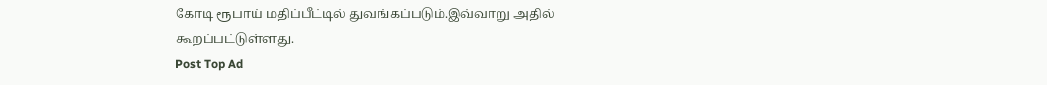கோடி ரூபாய் மதிப்பீட்டில் துவங்கப்படும்.இவ்வாறு அதில்
கூறப்பட்டுள்ளது.
Post Top Ad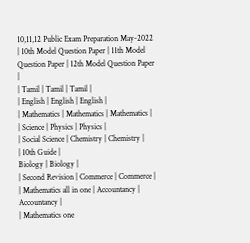10,11,12 Public Exam Preparation May-2022
| 10th Model Question Paper | 11th Model Question Paper | 12th Model Question Paper |
| Tamil | Tamil | Tamil |
| English | English | English |
| Mathematics | Mathematics | Mathematics |
| Science | Physics | Physics |
| Social Science | Chemistry | Chemistry |
| 10th Guide |
Biology | Biology |
| Second Revision | Commerce | Commerce |
| Mathematics all in one | Accountancy | Accountancy |
| Mathematics one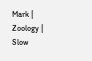Mark |
Zoology |
Slow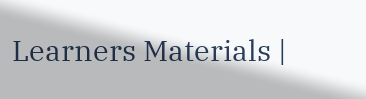Learners Materials |